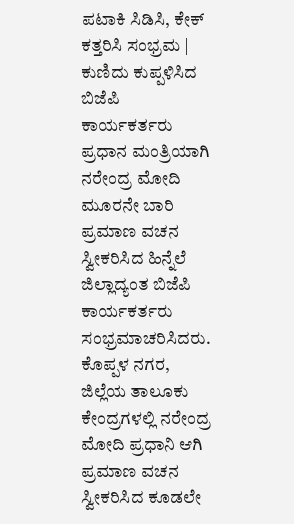ಪಟಾಕಿ ಸಿಡಿಸಿ, ಕೇಕ್ ಕತ್ತರಿಸಿ ಸಂಭ್ರಮ | ಕುಣಿದು ಕುಪ್ಪಳಿಸಿದ ಬಿಜೆಪಿ ಕಾರ್ಯಕರ್ತರು
ಪ್ರಧಾನ ಮಂತ್ರಿಯಾಗಿ ನರೇಂದ್ರ ಮೋದಿ ಮೂರನೇ ಬಾರಿ ಪ್ರಮಾಣ ವಚನ ಸ್ವೀಕರಿಸಿದ ಹಿನ್ನೆಲೆ ಜಿಲ್ಲಾದ್ಯಂತ ಬಿಜೆಪಿ ಕಾರ್ಯಕರ್ತರು ಸಂಭ್ರಮಾಚರಿಸಿದರು.
ಕೊಪ್ಪಳ ನಗರ, ಜಿಲ್ಲೆಯ ತಾಲೂಕು ಕೇಂದ್ರಗಳಲ್ಲಿ ನರೇಂದ್ರ ಮೋದಿ ಪ್ರಧಾನಿ ಆಗಿ ಪ್ರಮಾಣ ವಚನ ಸ್ವೀಕರಿಸಿದ ಕೂಡಲೇ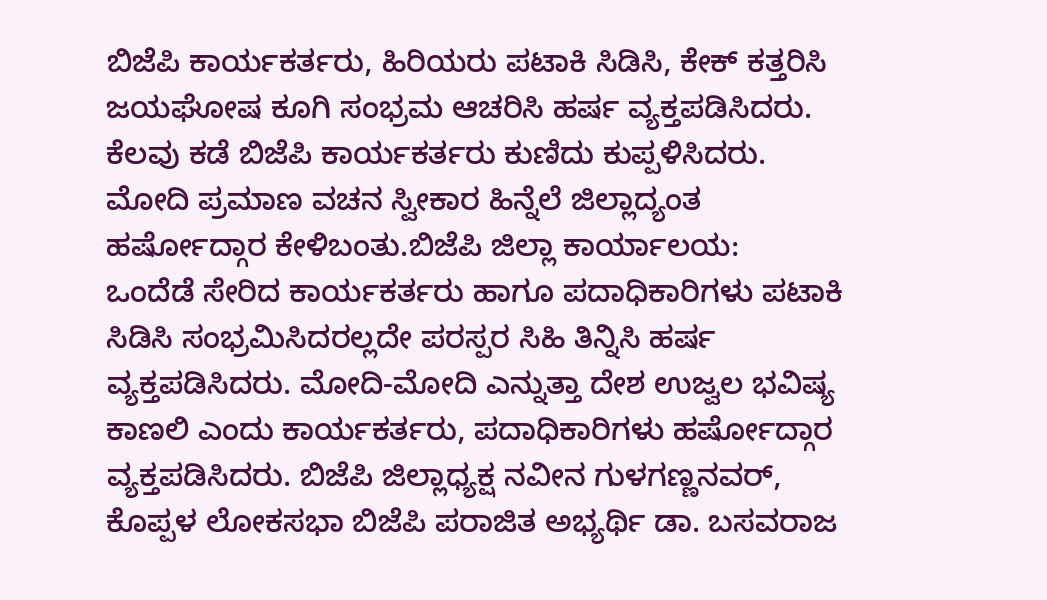ಬಿಜೆಪಿ ಕಾರ್ಯಕರ್ತರು, ಹಿರಿಯರು ಪಟಾಕಿ ಸಿಡಿಸಿ, ಕೇಕ್ ಕತ್ತರಿಸಿ ಜಯಘೋಷ ಕೂಗಿ ಸಂಭ್ರಮ ಆಚರಿಸಿ ಹರ್ಷ ವ್ಯಕ್ತಪಡಿಸಿದರು. ಕೆಲವು ಕಡೆ ಬಿಜೆಪಿ ಕಾರ್ಯಕರ್ತರು ಕುಣಿದು ಕುಪ್ಪಳಿಸಿದರು. ಮೋದಿ ಪ್ರಮಾಣ ವಚನ ಸ್ವೀಕಾರ ಹಿನ್ನೆಲೆ ಜಿಲ್ಲಾದ್ಯಂತ ಹರ್ಷೋದ್ಗಾರ ಕೇಳಿಬಂತು.ಬಿಜೆಪಿ ಜಿಲ್ಲಾ ಕಾರ್ಯಾಲಯ:
ಒಂದೆಡೆ ಸೇರಿದ ಕಾರ್ಯಕರ್ತರು ಹಾಗೂ ಪದಾಧಿಕಾರಿಗಳು ಪಟಾಕಿ ಸಿಡಿಸಿ ಸಂಭ್ರಮಿಸಿದರಲ್ಲದೇ ಪರಸ್ಪರ ಸಿಹಿ ತಿನ್ನಿಸಿ ಹರ್ಷ ವ್ಯಕ್ತಪಡಿಸಿದರು. ಮೋದಿ-ಮೋದಿ ಎನ್ನುತ್ತಾ ದೇಶ ಉಜ್ವಲ ಭವಿಷ್ಯ ಕಾಣಲಿ ಎಂದು ಕಾರ್ಯಕರ್ತರು, ಪದಾಧಿಕಾರಿಗಳು ಹರ್ಷೋದ್ಗಾರ ವ್ಯಕ್ತಪಡಿಸಿದರು. ಬಿಜೆಪಿ ಜಿಲ್ಲಾಧ್ಯಕ್ಷ ನವೀನ ಗುಳಗಣ್ಣನವರ್, ಕೊಪ್ಪಳ ಲೋಕಸಭಾ ಬಿಜೆಪಿ ಪರಾಜಿತ ಅಭ್ಯರ್ಥಿ ಡಾ. ಬಸವರಾಜ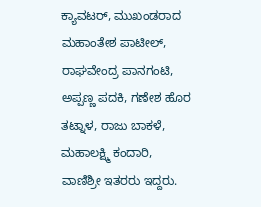ಕ್ಯಾವಟರ್, ಮುಖಂಡರಾದ ಮಹಾಂತೇಶ ಪಾಟೀಲ್, ರಾಘವೇಂದ್ರ ಪಾನಗಂಟಿ, ಅಪ್ಪಣ್ಣ ಪದಕಿ, ಗಣೇಶ ಹೊರ ತಟ್ನಾಳ, ರಾಜು ಬಾಕಳೆ, ಮಹಾಲಕ್ಷ್ಮಿ ಕಂದಾರಿ, ವಾಣಿಶ್ರೀ ಇತರರು ಇದ್ದರು.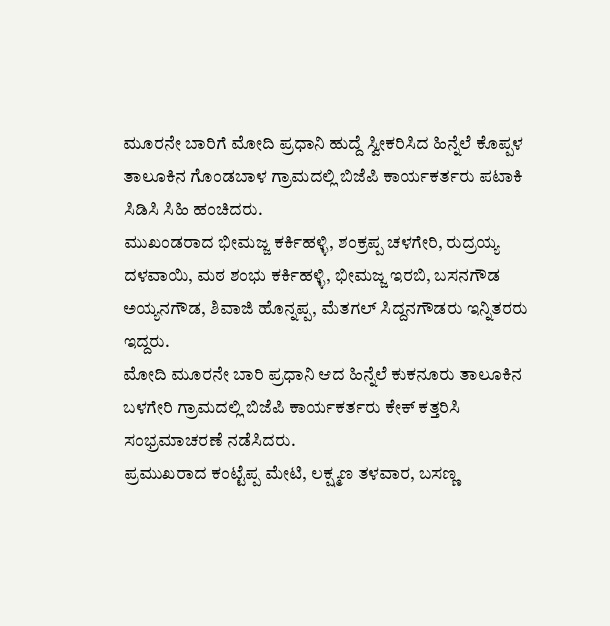ಮೂರನೇ ಬಾರಿಗೆ ಮೋದಿ ಪ್ರಧಾನಿ ಹುದ್ದೆ ಸ್ವೀಕರಿಸಿದ ಹಿನ್ನೆಲೆ ಕೊಪ್ಪಳ ತಾಲೂಕಿನ ಗೊಂಡಬಾಳ ಗ್ರಾಮದಲ್ಲಿ ಬಿಜೆಪಿ ಕಾರ್ಯಕರ್ತರು ಪಟಾಕಿ ಸಿಡಿಸಿ ಸಿಹಿ ಹಂಚಿದರು.
ಮುಖಂಡರಾದ ಭೀಮಜ್ಜ ಕರ್ಕಿಹಳ್ಳಿ, ಶಂಕ್ರಪ್ಪ ಚಳಗೇರಿ, ರುದ್ರಯ್ಯ ದಳವಾಯಿ, ಮಠ ಶಂಭು ಕರ್ಕಿಹಳ್ಳಿ, ಭೀಮಜ್ಜ ಇರಬಿ, ಬಸನಗೌಡ ಅಯ್ಯನಗೌಡ, ಶಿವಾಜಿ ಹೊನ್ನಪ್ಪ, ಮೆತಗಲ್ ಸಿದ್ದನಗೌಡರು ಇನ್ನಿತರರು ಇದ್ದರು.
ಮೋದಿ ಮೂರನೇ ಬಾರಿ ಪ್ರಧಾನಿ ಆದ ಹಿನ್ನೆಲೆ ಕುಕನೂರು ತಾಲೂಕಿನ ಬಳಗೇರಿ ಗ್ರಾಮದಲ್ಲಿ ಬಿಜೆಪಿ ಕಾರ್ಯಕರ್ತರು ಕೇಕ್ ಕತ್ತರಿಸಿ ಸಂಭ್ರಮಾಚರಣೆ ನಡೆಸಿದರು.
ಪ್ರಮುಖರಾದ ಕಂಟ್ಟೆಪ್ಪ ಮೇಟಿ, ಲಕ್ಷ್ಮಣ ತಳವಾರ, ಬಸಣ್ಣ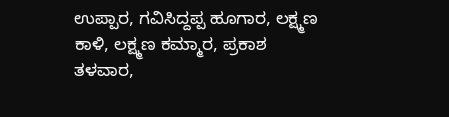ಉಪ್ಪಾರ, ಗವಿಸಿದ್ದಪ್ಪ ಹೂಗಾರ, ಲಕ್ಷ್ಮಣ ಕಾಳಿ, ಲಕ್ಷ್ಮಣ ಕಮ್ಮಾರ, ಪ್ರಕಾಶ ತಳವಾರ,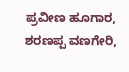ಪ್ರವೀಣ ಹೂಗಾರ, ಶರಣಪ್ಪ ವಣಗೇರಿ,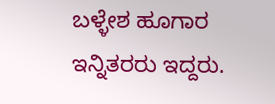ಬಳ್ಳೇಶ ಹೂಗಾರ ಇನ್ನಿತರರು ಇದ್ದರು.